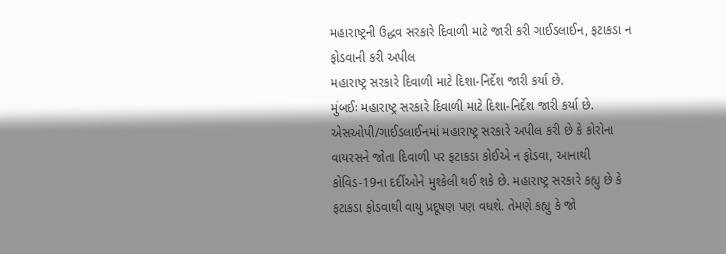મહારાષ્ટ્રની ઉદ્ધવ સરકારે દિવાળી માટે જારી કરી ગાઈડલાઈન, ફટાકડા ન ફોડવાની કરી અપીલ
મહારાષ્ટ્ર સરકારે દિવાળી માટે દિશા-નિર્દેશ જારી કર્યા છે.
મુંબઈઃ મહારાષ્ટ્ર સરકારે દિવાળી માટે દિશા-નિર્દેશ જારી કર્યા છે. એસઓપી/ગાઈડલાઈનમાં મહારાષ્ટ્ર સરકારે અપીલ કરી છે કે કોરોના વાયરસને જોતા દિવાળી પર ફટાકડા કોઈએ ન ફોડવા, આનાથી કોવિડ-19ના દર્દીઓને મુશ્કેલી થઈ શકે છે. મહારાષ્ટ્ર સરકારે કહ્યુ છે કે ફટાકડા ફોડવાથી વાયુ પ્રદૂષણ પણ વધશે. તેમણે કહ્યુ કે જો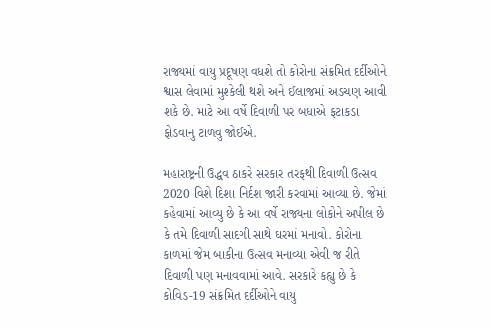રાજ્યમાં વાયુ પ્રદૂષણ વધશે તો કોરોના સંક્રમિત દર્દીઓને શ્વાસ લેવામાં મુશ્કેલી થશે અને ઈલાજમાં અડચણ આવી શકે છે. માટે આ વર્ષે દિવાળી પર બધાએ ફટાકડા ફોડવાનુ ટાળવુ જોઈએ.

મહારાષ્ટ્રની ઉદ્ધવ ઠાકરે સરકાર તરફથી દિવાળી ઉત્સવ 2020 વિશે દિશા નિર્દશ જારી કરવામાં આવ્યા છે. જેમાં કહેવામાં આવ્યુ છે કે આ વર્ષે રાજ્યના લોકોને અપીલ છે કે તમે દિવાળી સાદગી સાથે ઘરમાં મનાવો. કોરોના કાળમાં જેમ બાકીના ઉત્સવ મનાવ્યા એવી જ રીતે દિવાળી પણ મનાવવામાં આવે. સરકારે કહ્યુ છે કે કોવિડ-19 સંક્રમિત દર્દીઓને વાયુ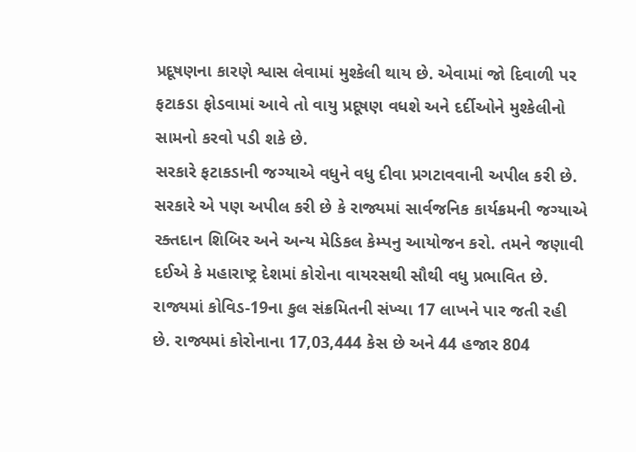પ્રદૂષણના કારણે શ્વાસ લેવામાં મુશ્કેલી થાય છે. એવામાં જો દિવાળી પર ફટાકડા ફોડવામાં આવે તો વાયુ પ્રદૂષણ વધશે અને દર્દીઓને મુશ્કેલીનો સામનો કરવો પડી શકે છે.
સરકારે ફટાકડાની જગ્યાએ વધુને વધુ દીવા પ્રગટાવવાની અપીલ કરી છે. સરકારે એ પણ અપીલ કરી છે કે રાજ્યમાં સાર્વજનિક કાર્યક્રમની જગ્યાએ રક્તદાન શિબિર અને અન્ય મેડિકલ કેમ્પનુ આયોજન કરો. તમને જણાવી દઈએ કે મહારાષ્ટ્ર દેશમાં કોરોના વાયરસથી સૌથી વધુ પ્રભાવિત છે. રાજ્યમાં કોવિડ-19ના કુલ સંક્રમિતની સંખ્યા 17 લાખને પાર જતી રહી છે. રાજ્યમાં કોરોનાના 17,03,444 કેસ છે અને 44 હજાર 804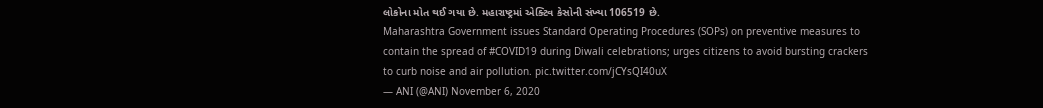લોકોના મોત થઈ ગયા છે. મહારાષ્ટ્રમાં એક્ટિવ કેસોની સંખ્યા 106519 છે.
Maharashtra Government issues Standard Operating Procedures (SOPs) on preventive measures to contain the spread of #COVID19 during Diwali celebrations; urges citizens to avoid bursting crackers to curb noise and air pollution. pic.twitter.com/jCYsQI40uX
— ANI (@ANI) November 6, 2020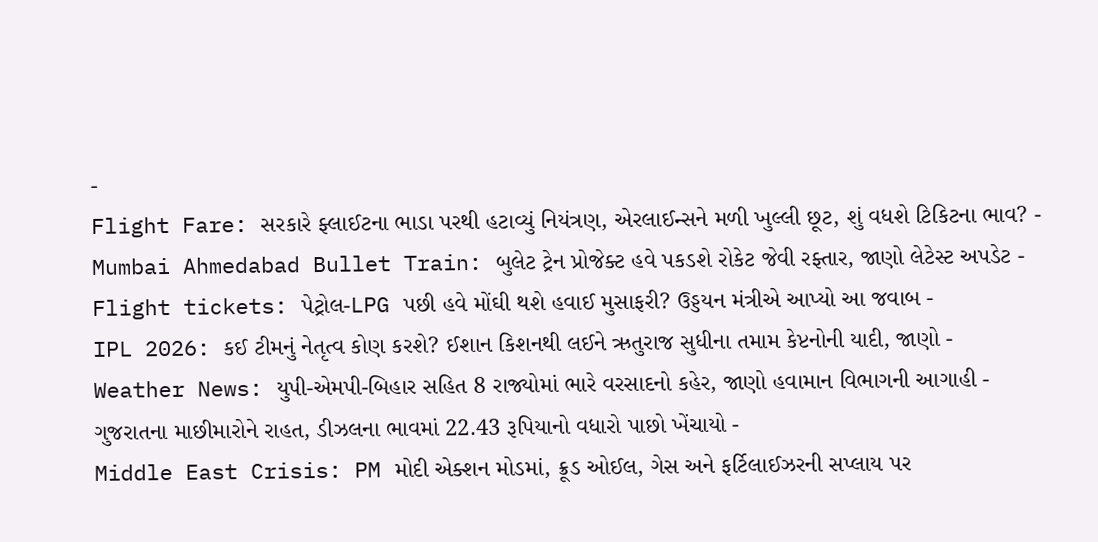-
Flight Fare: સરકારે ફ્લાઈટના ભાડા પરથી હટાવ્યું નિયંત્રણ, એરલાઈન્સને મળી ખુલ્લી છૂટ, શું વધશે ટિકિટના ભાવ? -
Mumbai Ahmedabad Bullet Train: બુલેટ ટ્રેન પ્રોજેક્ટ હવે પકડશે રોકેટ જેવી રફ્તાર, જાણો લેટેસ્ટ અપડેટ -
Flight tickets: પેટ્રોલ-LPG પછી હવે મોંઘી થશે હવાઈ મુસાફરી? ઉડ્ડયન મંત્રીએ આપ્યો આ જવાબ -
IPL 2026: કઈ ટીમનું નેતૃત્વ કોણ કરશે? ઈશાન કિશનથી લઈને ઋતુરાજ સુધીના તમામ કેપ્ટનોની યાદી, જાણો -
Weather News: યુપી-એમપી-બિહાર સહિત 8 રાજ્યોમાં ભારે વરસાદનો કહેર, જાણો હવામાન વિભાગની આગાહી -
ગુજરાતના માછીમારોને રાહત, ડીઝલના ભાવમાં 22.43 રૂપિયાનો વધારો પાછો ખેંચાયો -
Middle East Crisis: PM મોદી એક્શન મોડમાં, ક્રૂડ ઓઈલ, ગેસ અને ફર્ટિલાઈઝરની સપ્લાય પર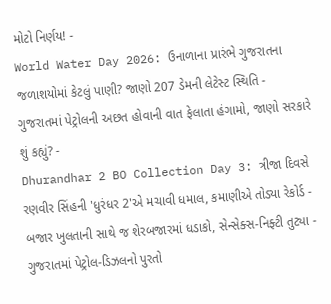મોટો નિર્ણય! -
World Water Day 2026: ઉનાળાના પ્રારંભે ગુજરાતના જળાશયોમાં કેટલું પાણી? જાણો 207 ડેમની લેટેસ્ટ સ્થિતિ -
ગુજરાતમાં પેટ્રોલની અછત હોવાની વાત ફેલાતા હંગામો, જાણો સરકારે શું કહ્યું? -
Dhurandhar 2 BO Collection Day 3: ત્રીજા દિવસે રણવીર સિંહની 'ધુરંધર 2'એ મચાવી ધમાલ, કમાણીએ તોડ્યા રેકોર્ડ -
બજાર ખુલતાની સાથે જ શેરબજારમાં ધડાકો, સેન્સેક્સ-નિફ્ટી તુટ્યા -
ગુજરાતમાં પેટ્રોલ-ડિઝલનો પુરતો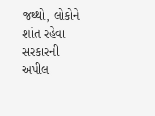જથ્થો, લોકોને શાંત રહેવા સરકારની અપીલ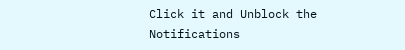Click it and Unblock the Notifications